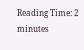Reading Time: 2 minutes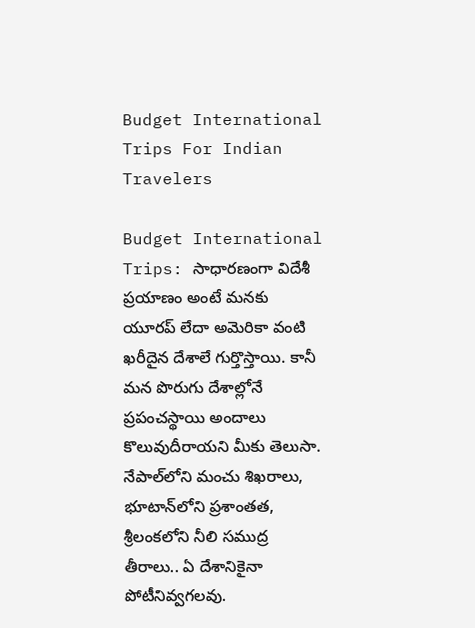Budget International Trips For Indian Travelers

Budget International Trips: సాధారణంగా విదేశీ ప్రయాణం అంటే మనకు యూరప్ లేదా అమెరికా వంటి ఖరీదైన దేశాలే గుర్తొస్తాయి. కానీ మన పొరుగు దేశాల్లోనే ప్రపంచస్థాయి అందాలు కొలువుదీరాయని మీకు తెలుసా. నేపాల్‌లోని మంచు శిఖరాలు, భూటాన్‌లోని ప్రశాంతత, శ్రీలంకలోని నీలి సముద్ర తీరాలు.. ఏ దేశానికైనా పోటీనివ్వగలవు.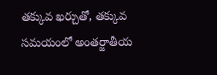తక్కువ ఖర్చుతో, తక్కువ సమయంలో అంతర్జాతీయ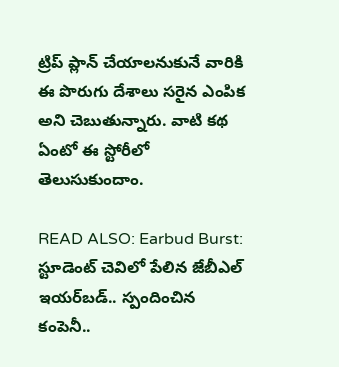ట్రిప్ ప్లాన్ చేయాలనుకునే వారికి ఈ పొరుగు దేశాలు సరైన ఎంపిక అని చెబుతున్నారు. వాటి కథ ఏంటో ఈ స్టోరీలో తెలుసుకుందాం.

READ ALSO: Earbud Burst: స్టూడెంట్ చెవిలో పేలిన జేబీఎల్ ఇయర్‌బడ్.. స్పందించిన కంపెనీ..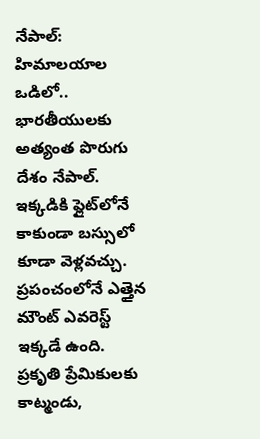నేపాల్: హిమాలయాల ఒడిలో..
భారతీయులకు అత్యంత పొరుగు దేశం నేపాల్. ఇక్కడికి ఫ్లైట్‌లోనే కాకుండా బస్సులో కూడా వెళ్లవచ్చు. ప్రపంచంలోనే ఎత్తైన మౌంట్ ఎవరెస్ట్ ఇక్కడే ఉంది. ప్రకృతి ప్రేమికులకు కాట్మండు,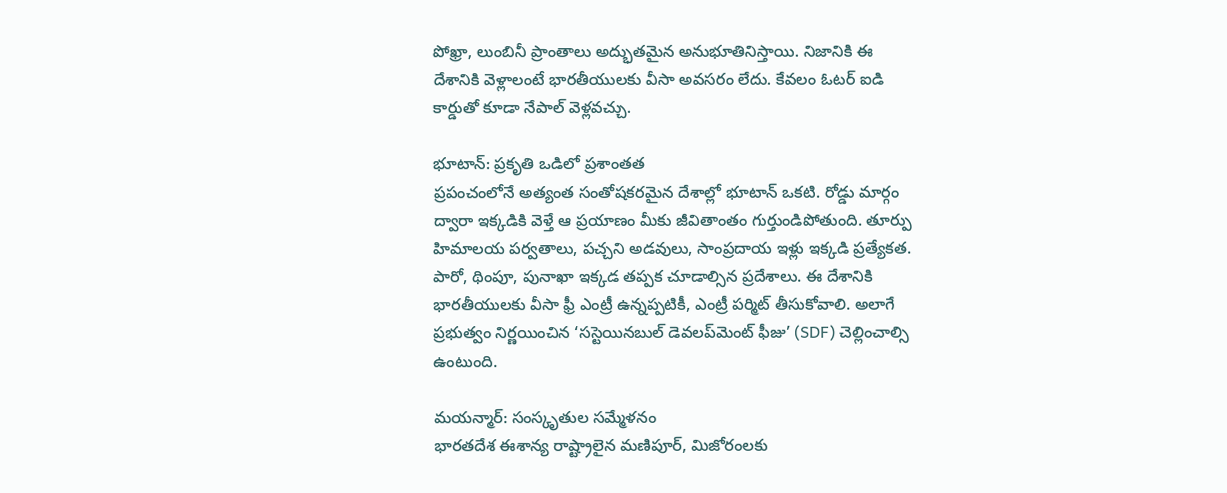పోఖ్రా, లుంబినీ ప్రాంతాలు అద్భుతమైన అనుభూతినిస్తాయి. నిజానికి ఈ దేశానికి వెళ్లాలంటే భారతీయులకు వీసా అవసరం లేదు. కేవలం ఓటర్ ఐడి కార్డుతో కూడా నేపాల్ వెళ్లవచ్చు.

భూటాన్: ప్రకృతి ఒడిలో ప్రశాంతత
ప్రపంచంలోనే అత్యంత సంతోషకరమైన దేశాల్లో భూటాన్ ఒకటి. రోడ్డు మార్గం ద్వారా ఇక్కడికి వెళ్తే ఆ ప్రయాణం మీకు జీవితాంతం గుర్తుండిపోతుంది. తూర్పు హిమాలయ పర్వతాలు, పచ్చని అడవులు, సాంప్రదాయ ఇళ్లు ఇక్కడి ప్రత్యేకత. పారో, థింపూ, పునాఖా ఇక్కడ తప్పక చూడాల్సిన ప్రదేశాలు. ఈ దేశానికి భారతీయులకు వీసా ఫ్రీ ఎంట్రీ ఉన్నప్పటికీ, ఎంట్రీ పర్మిట్ తీసుకోవాలి. అలాగే ప్రభుత్వం నిర్ణయించిన ‘సస్టెయినబుల్ డెవలప్‌మెంట్ ఫీజు’ (SDF) చెల్లించాల్సి ఉంటుంది.

మయన్మార్: సంస్కృతుల సమ్మేళనం
భారతదేశ ఈశాన్య రాష్ట్రాలైన మణిపూర్, మిజోరంలకు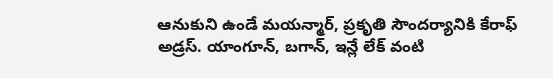ఆనుకుని ఉండే మయన్మార్, ప్రకృతి సౌందర్యానికి కేరాఫ్ అడ్రస్. యాంగూన్, బగాన్, ఇన్లే లేక్ వంటి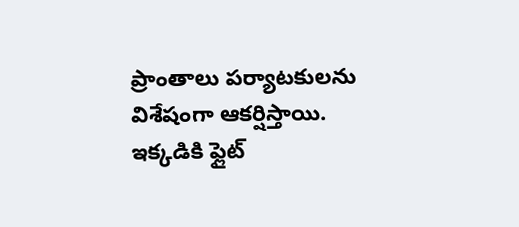ప్రాంతాలు పర్యాటకులను విశేషంగా ఆకర్షిస్తాయి. ఇక్కడికి ఫ్లైట్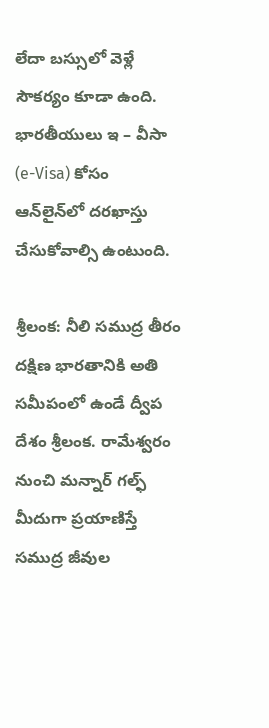లేదా బస్సులో వెళ్లే సౌకర్యం కూడా ఉంది. భారతీయులు ఇ – వీసా (e-Visa) కోసం ఆన్‌లైన్‌లో దరఖాస్తు చేసుకోవాల్సి ఉంటుంది.

శ్రీలంక: నీలి సముద్ర తీరం
దక్షిణ భారతానికి అతి సమీపంలో ఉండే ద్వీప దేశం శ్రీలంక. రామేశ్వరం నుంచి మన్నార్ గల్ఫ్ మీదుగా ప్రయాణిస్తే సముద్ర జీవుల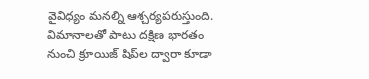వైవిధ్యం మనల్ని ఆశ్చర్యపరుస్తుంది. విమానాలతో పాటు దక్షిణ భారతం నుంచి క్రూయిజ్ షిప్‌ల ద్వారా కూడా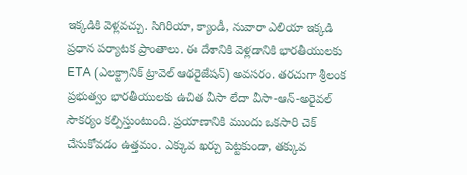ఇక్కడికి వెళ్లవచ్చు. సిగిరియా, క్యాండీ, నువారా ఎలియా ఇక్కడి ప్రధాన పర్యాటక ప్రాంతాలు. ఈ దేశానికి వెళ్లడానికి భారతీయులకు ETA (ఎలక్ట్రానిక్ ట్రావెల్ ఆథరైజేషన్) అవసరం. తరచుగా శ్రీలంక ప్రభుత్వం భారతీయులకు ఉచిత వీసా లేదా వీసా-ఆన్-అరైవల్ సౌకర్యం కల్పిస్తుంటుంది. ప్రయాణానికి ముందు ఒకసారి చెక్ చేసుకోవడం ఉత్తమం. ఎక్కువ ఖర్చు పెట్టకుండా, తక్కువ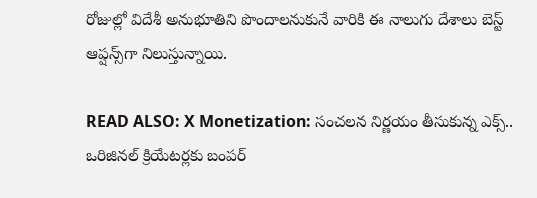రోజుల్లో విదేశీ అనుభూతిని పొందాలనుకునే వారికి ఈ నాలుగు దేశాలు బెస్ట్ ఆప్షన్స్‌గా నిలుస్తున్నాయి.

READ ALSO: X Monetization: సంచలన నిర్ణయం తీసుకున్న ఎక్స్.. ఒరిజినల్ క్రియేటర్లకు బంపర్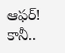ఆఫర్! కానీ..